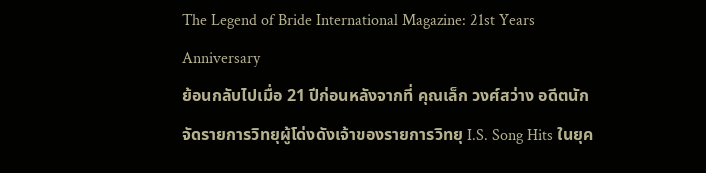The Legend of Bride International Magazine: 21st Years Anniversary
ย้อนกลับไปเมื่อ 21 ปีก่อนหลังจากที่ คุณเล็ก วงศ์สว่าง อดีตนักจัดรายการวิทยุผู้โด่งดังเจ้าของรายการวิทยุ I.S. Song Hits ในยุค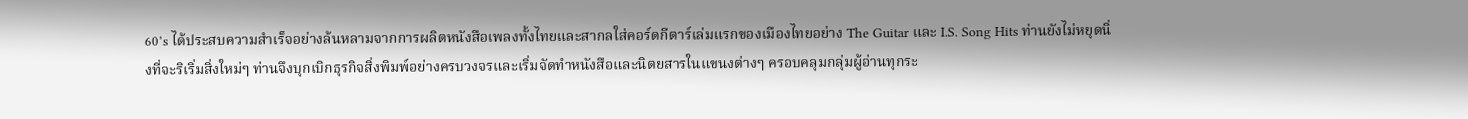60’s ได้ประสบความสำเร็จอย่างล้นหลามจากการผลิตหนังสือเพลงทั้งไทยและสากลใส่คอร์ดกีตาร์เล่มแรกของเมืองไทยอย่าง The Guitar และ I.S. Song Hits ท่านยังไม่หยุดนิ่งที่จะริเริ่มสิ่งใหม่ๆ ท่านจึงบุกเบิกธุรกิจสิ่งพิมพ์อย่างครบวงจรและเริ่มจัดทำหนังสือและนิตยสารในแขนงต่างๆ ครอบคลุมกลุ่มผู้อ่านทุกระ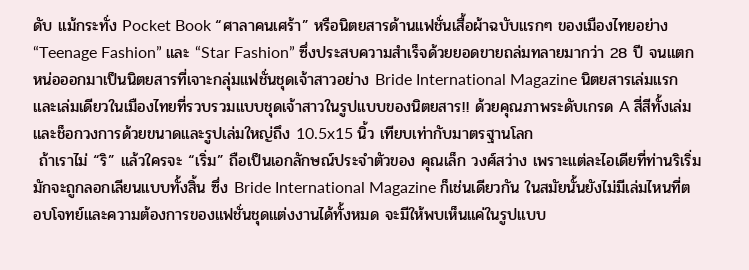ดับ แม้กระทั่ง Pocket Book “ศาลาคนเศร้า” หรือนิตยสารด้านแฟชั่นเสื้อผ้าฉบับแรกๆ ของเมืองไทยอย่าง “Teenage Fashion” และ “Star Fashion” ซึ่งประสบความสำเร็จด้วยยอดขายถล่มทลายมากว่า 28 ปี จนแตกหน่อออกมาเป็นนิตยสารที่เจาะกลุ่มแฟชั่นชุดเจ้าสาวอย่าง Bride International Magazine นิตยสารเล่มแรกและเล่มเดียวในเมืองไทยที่รวบรวมแบบชุดเจ้าสาวในรูปแบบของนิตยสาร!! ด้วยคุณภาพระดับเกรด A สี่สีทั้งเล่มและช็อกวงการด้วยขนาดและรูปเล่มใหญ่ถึง 10.5x15 นิ้ว เทียบเท่ากับมาตรฐานโลก
 ถ้าเราไม่ “ริ” แล้วใครจะ “เริ่ม” ถือเป็นเอกลักษณ์ประจำตัวของ คุณเล็ก วงศ์สว่าง เพราะแต่ละไอเดียที่ท่านริเริ่มมักจะถูกลอกเลียนแบบทั้งสิ้น ซึ่ง Bride International Magazine ก็เช่นเดียวกัน ในสมัยนั้นยังไม่มีเล่มไหนที่ตอบโจทย์และความต้องการของแฟชั่นชุดแต่งงานได้ทั้งหมด จะมีให้พบเห็นแค่ในรูปแบบ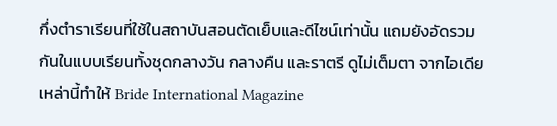กึ่งตำราเรียนที่ใช้ในสถาบันสอนตัดเย็บและดีไซน์เท่านั้น แถมยังอัดรวมกันในแบบเรียนทั้งชุดกลางวัน กลางคืน และราตรี ดูไม่เต็มตา จากไอเดียเหล่านี้ทำให้ Bride International Magazine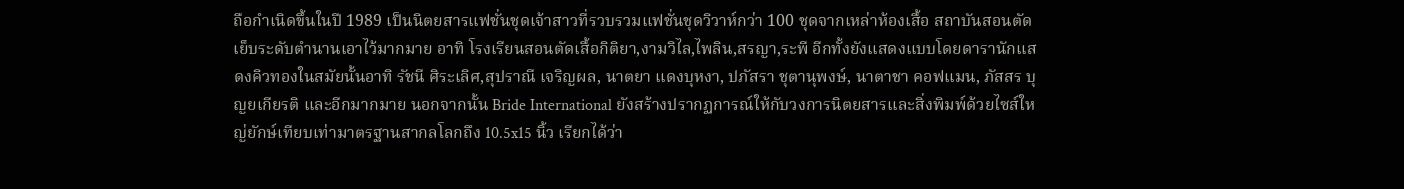ถือกำเนิดขึ้นในปี 1989 เป็นนิตยสารแฟชั่นชุดเจ้าสาวที่รวบรวมแฟชั่นชุดวิวาห์กว่า 100 ชุดจากเหล่าห้องเสื้อ สถาบันสอนตัดเย็บระดับตำนานเอาไว้มากมาย อาทิ โรงเรียนสอนตัดเสื้อกิติยา,งามวิไล,ไพลิน,สรญา,ระพี อีกทั้งยังแสดงแบบโดยดารานักแสดงคิวทองในสมัยนั้นอาทิ รัชนี ศิระเลิศ,สุปราณี เจริญผล, นาตยา แดงบุหงา, ปภัสรา ชุตานุพงษ์, นาตาชา คอฟแมน, ภัสสร บุญยเกียรติ และอีกมากมาย นอกจากนั้น Bride International ยังสร้างปรากฏการณ์ให้กับวงการนิตยสารและสิ่งพิมพ์ด้วยไซส์ใหญ่ยักษ์เทียบเท่ามาตรฐานสากลโลกถึง 10.5x15 นิ้ว เรียกได้ว่า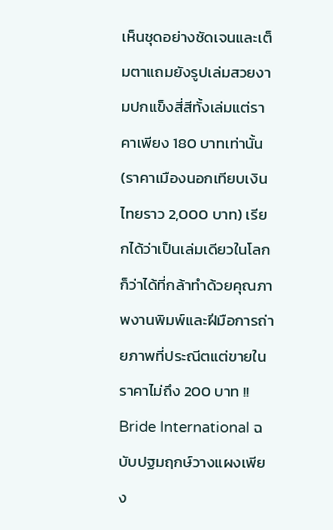เห็นชุดอย่างชัดเจนและเต็มตาแถมยังรูปเล่มสวยงามปกแข็งสี่สีทั้งเล่มแต่ราคาเพียง 180 บาทเท่านั้น (ราคาเมืองนอกเทียบเงินไทยราว 2,000 บาท) เรียกได้ว่าเป็นเล่มเดียวในโลกก็ว่าได้ที่กล้าทำด้วยคุณภาพงานพิมพ์และฝีมือการถ่ายภาพที่ประณีตแต่ขายในราคาไม่ถึง 200 บาท !!
Bride International ฉบับปฐมฤกษ์วางแผงเพียง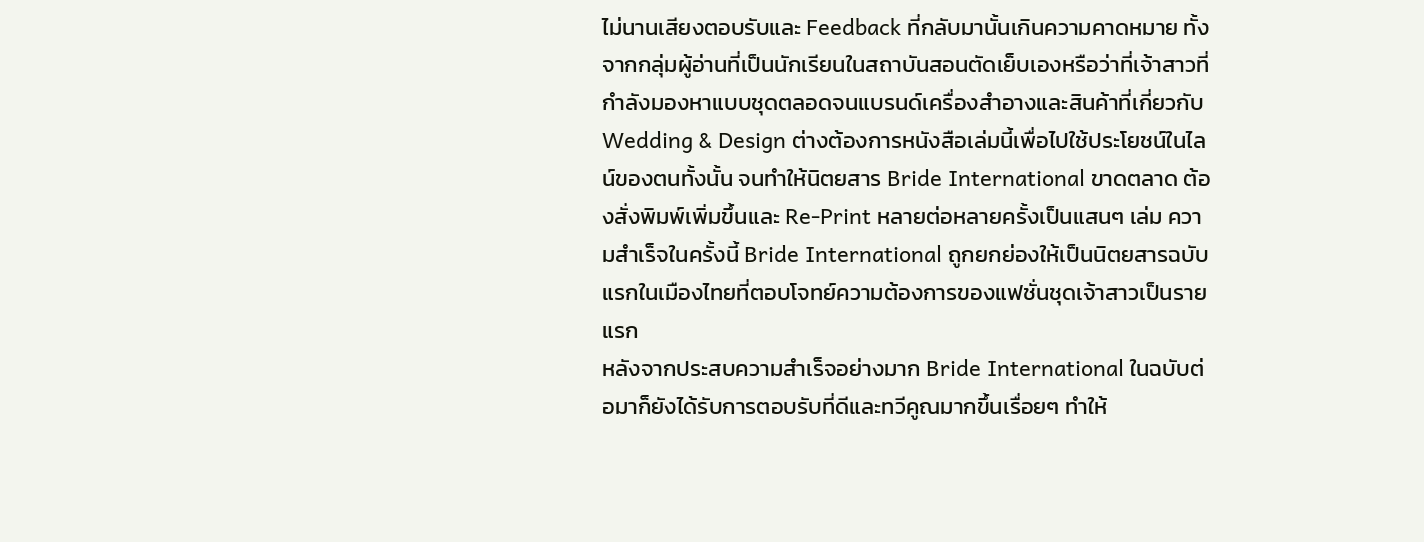ไม่นานเสียงตอบรับและ Feedback ที่กลับมานั้นเกินความคาดหมาย ทั้งจากกลุ่มผู้อ่านที่เป็นนักเรียนในสถาบันสอนตัดเย็บเองหรือว่าที่เจ้าสาวที่กำลังมองหาแบบชุดตลอดจนแบรนด์เครื่องสำอางและสินค้าที่เกี่ยวกับ Wedding & Design ต่างต้องการหนังสือเล่มนี้เพื่อไปใช้ประโยชน์ในไลน์ของตนทั้งนั้น จนทำให้นิตยสาร Bride International ขาดตลาด ต้องสั่งพิมพ์เพิ่มขึ้นและ Re-Print หลายต่อหลายครั้งเป็นแสนๆ เล่ม ความสำเร็จในครั้งนี้ Bride International ถูกยกย่องให้เป็นนิตยสารฉบับแรกในเมืองไทยที่ตอบโจทย์ความต้องการของแฟชั่นชุดเจ้าสาวเป็นรายแรก
หลังจากประสบความสำเร็จอย่างมาก Bride International ในฉบับต่อมาก็ยังได้รับการตอบรับที่ดีและทวีคูณมากขึ้นเรื่อยๆ ทำให้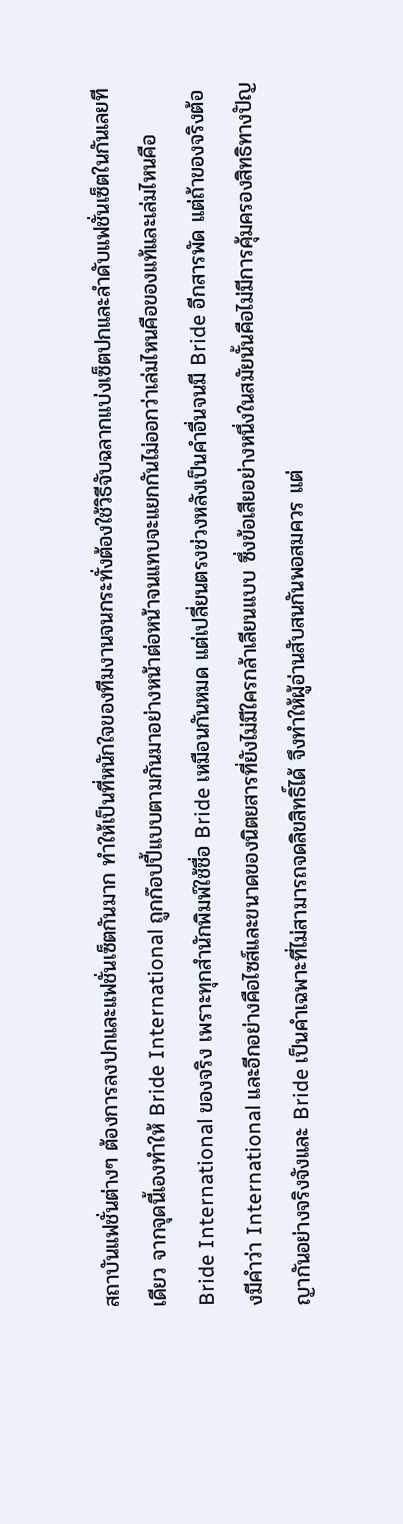สถาบันแฟชั่นต่างๆ ต้องการลงปกและแฟชั่นเซ็ตกันมาก ทำให้เป็นที่หนักใจของทีมงานจนกระทั่งต้องใช้วิธีจับฉลากแบ่งเซ็ตปกและลำดับแฟชั่นเซ็ตในกันเลยทีเดียว จากจุดนี้เองทำให้ Bride International ถูกก๊อปปี้แบบตามกันมาอย่างหน้าต่อหน้าจนแทบจะแยกกันไม่ออกว่าเล่มไหนคือของแท้และเล่มไหนคือ Bride International ของจริง เพราะทุกสำนักพิมพ์ใช้ชื่อ Bride เหมือนกันหมด แต่เปลี่ยนตรงช่วงหลังเป็นคำอื่นจนมี Bride อีกสารพัด แต่ถ้าของจริงต้องมีคำว่า International และอีกอย่างคือไซส์และขนาดของนิตยสารที่ยังไม่มีใครกล้าเลียนแบบ ซึ่งข้อเสียอย่างหนึ่งในสมัยนั้นคือไม่มีการคุ้มครองสิทธิทางปัญญากันอย่างจริงจังและ Bride เป็นคำเฉพาะที่ไม่สามารถจดลิขสิทธิ์ได้ จึงทำให้ผู้อ่านสับสนกันพอสมควร แต่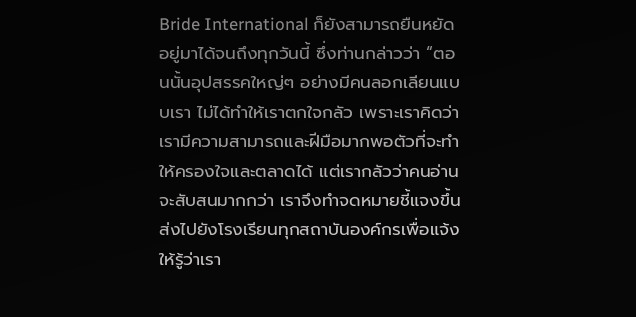Bride International ก็ยังสามารถยืนหยัดอยู่มาได้จนถึงทุกวันนี้ ซึ่งท่านกล่าวว่า “ตอนนั้นอุปสรรคใหญ่ๆ อย่างมีคนลอกเลียนแบบเรา ไม่ได้ทำให้เราตกใจกลัว เพราะเราคิดว่าเรามีความสามารถและฝีมือมากพอตัวที่จะทำให้ครองใจและตลาดได้ แต่เรากลัวว่าคนอ่านจะสับสนมากกว่า เราจึงทำจดหมายชี้แจงขึ้นส่งไปยังโรงเรียนทุกสถาบันองค์กรเพื่อแจ้งให้รู้ว่าเรา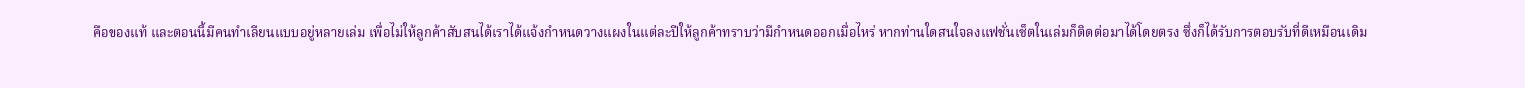คือของแท้ และตอนนี้มีคนทำเลียนแบบอยู่หลายเล่ม เพื่อไม่ให้ลูกค้าสับสนได้เราได้แจ้งกำหนดวางแผงในแต่ละปีให้ลูกค้าทราบว่ามีกำหนดออกเมื่อไหร่ หากท่านใดสนใจลงแฟชั่นเซ็ตในเล่มก็ติดต่อมาได้โดยตรง ซึ่งก็ได้รับการตอบรับที่ดีเหมือนเดิม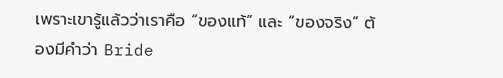เพราะเขารู้แล้วว่าเราคือ “ของแท้” และ “ของจริง” ต้องมีคำว่า Bride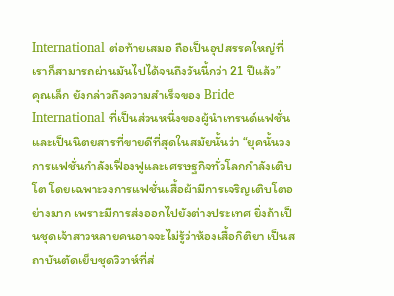International ต่อท้ายเสมอ ถือเป็นอุปสรรคใหญ่ที่เราก็สามารถผ่านมันไปได้จนถึงวันนี้กว่า 21 ปีแล้ว”
คุณเล็ก ยังกล่าวถึงความสำเร็จของ Bride International ที่เป็นส่วนหนึ่งของผู้นำเทรนด์แฟชั่นและเป็นนิตยสารที่ขายดีที่สุดในสมัยนั้นว่า “ยุคนั้นวงการแฟชั่นกำลังเฟื่องฟูและเศรษฐกิจทั่วโลกกำลังเติบโต โดยเฉพาะวงการแฟชั่นเสื้อผ้ามีการเจริญเติบโตอย่างมาก เพราะมีการส่งออกไปยังต่างประเทศ ยิ่งถ้าเป็นชุดเจ้าสาวหลายคนอาจจะไม่รู้ว่าห้องเสื้อกิติยา เป็นสถาบันตัดเย็บชุดวิวาห์ที่ส่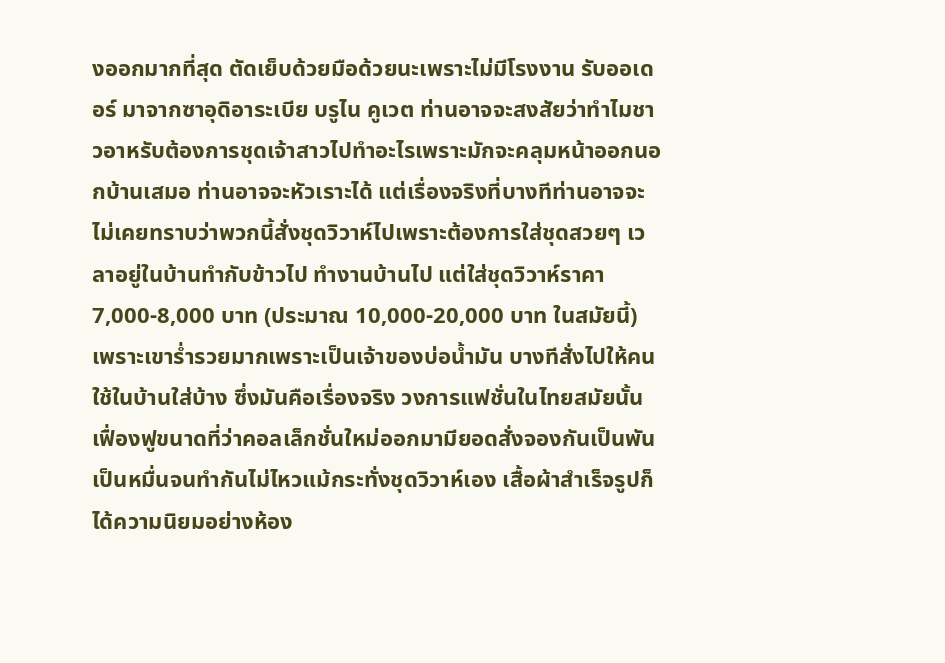งออกมากที่สุด ตัดเย็บด้วยมือด้วยนะเพราะไม่มีโรงงาน รับออเดอร์ มาจากซาอุดิอาระเบีย บรูไน คูเวต ท่านอาจจะสงสัยว่าทำไมชาวอาหรับต้องการชุดเจ้าสาวไปทำอะไรเพราะมักจะคลุมหน้าออกนอกบ้านเสมอ ท่านอาจจะหัวเราะได้ แต่เรื่องจริงที่บางทีท่านอาจจะไม่เคยทราบว่าพวกนี้สั่งชุดวิวาห์ไปเพราะต้องการใส่ชุดสวยๆ เวลาอยู่ในบ้านทำกับข้าวไป ทำงานบ้านไป แต่ใส่ชุดวิวาห์ราคา 7,000-8,000 บาท (ประมาณ 10,000-20,000 บาท ในสมัยนี้) เพราะเขาร่ำรวยมากเพราะเป็นเจ้าของบ่อน้ำมัน บางทีสั่งไปให้คนใช้ในบ้านใส่บ้าง ซึ่งมันคือเรื่องจริง วงการแฟชั่นในไทยสมัยนั้นเฟื่องฟูขนาดที่ว่าคอลเล็กชั่นใหม่ออกมามียอดสั่งจองกันเป็นพันเป็นหมื่นจนทำกันไม่ไหวแม้กระทั่งชุดวิวาห์เอง เสื้อผ้าสำเร็จรูปก็ได้ความนิยมอย่างห้อง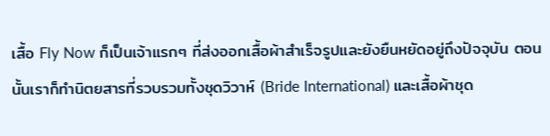เสื้อ Fly Now ก็เป็นเจ้าแรกๆ ที่ส่งออกเสื้อผ้าสำเร็จรูปและยังยืนหยัดอยู่ถึงปัจจุบัน ตอนนั้นเราก็ทำนิตยสารที่รวบรวมทั้งชุดวิวาห์ (Bride International) และเสื้อผ้าชุด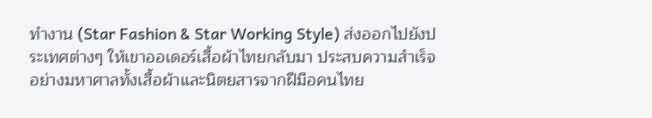ทำงาน (Star Fashion & Star Working Style) ส่งออกไปยังประเทศต่างๆ ให้เขาออเดอร์เสื้อผ้าไทยกลับมา ประสบความสำเร็จอย่างมหาศาลทั้งเสื้อผ้าและนิตยสารจากฝีมือคนไทย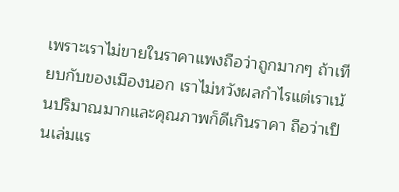เพราะเราไม่ขายในราคาแพงถือว่าถูกมากๆ ถ้าเทียบกับของเมืองนอก เราไม่หวังผลกำไรแต่เราเน้นปริมาณมากและคุณภาพก็ดีเกินราคา ถือว่าเป็นเล่มแร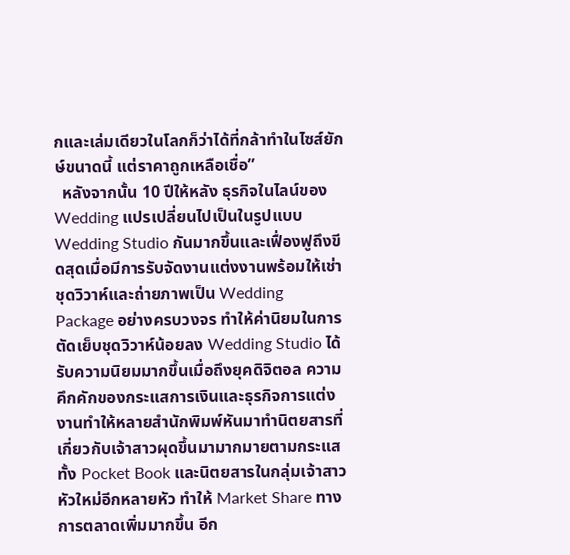กและเล่มเดียวในโลกก็ว่าได้ที่กล้าทำในไซส์ยักษ์ขนาดนี้ แต่ราคาถูกเหลือเชื่อ”
  หลังจากนั้น 10 ปีให้หลัง ธุรกิจในไลน์ของ Wedding แปรเปลี่ยนไปเป็นในรูปแบบ Wedding Studio กันมากขึ้นและเฟื่องฟูถึงขีดสุดเมื่อมีการรับจัดงานแต่งงานพร้อมให้เช่าชุดวิวาห์และถ่ายภาพเป็น Wedding Package อย่างครบวงจร ทำให้ค่านิยมในการตัดเย็บชุดวิวาห์น้อยลง Wedding Studio ได้รับความนิยมมากขึ้นเมื่อถึงยุคดิจิตอล ความคึกคักของกระแสการเงินและธุรกิจการแต่งงานทำให้หลายสำนักพิมพ์หันมาทำนิตยสารที่เกี่ยวกับเจ้าสาวผุดขึ้นมามากมายตามกระแสทั้ง Pocket Book และนิตยสารในกลุ่มเจ้าสาวหัวใหม่อีกหลายหัว ทำให้ Market Share ทางการตลาดเพิ่มมากขึ้น อีก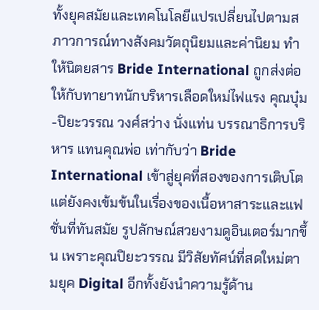ทั้งยุคสมัยและเทคโนโลยีแปรเปลี่ยนไปตามสภาวการณ์ทางสังคมวัตถุนิยมและค่านิยม ทำให้นิตยสาร Bride International ถูกส่งต่อให้กับทายาทนักบริหารเลือดใหม่ไฟแรง คุณบุ๋ม-ปิยะวรรณ วงศ์สว่าง นั่งแท่น บรรณาธิการบริหาร แทนคุณพ่อ เท่ากับว่า Bride International เข้าสู่ยุคที่สองของการเติบโตแต่ยังคงเข้มข้นในเรื่องของเนื้อหาสาระและแฟชั่นที่ทันสมัย รูปลักษณ์สวยงามดูอินเตอร์มากขึ้น เพราะคุณปิยะวรรณ มีวิสัยทัศน์ที่สดใหม่ตามยุค Digital อีกทั้งยังนำความรู้ด้าน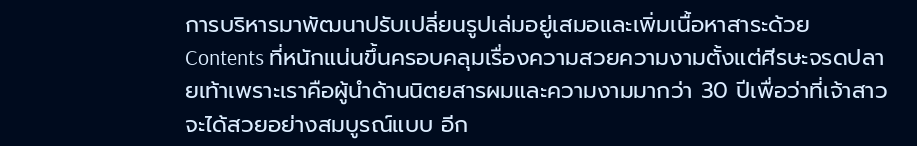การบริหารมาพัฒนาปรับเปลี่ยนรูปเล่มอยู่เสมอและเพิ่มเนื้อหาสาระด้วย Contents ที่หนักแน่นขึ้นครอบคลุมเรื่องความสวยความงามตั้งแต่ศีรษะจรดปลายเท้าเพราะเราคือผู้นำด้านนิตยสารผมและความงามมากว่า 30 ปีเพื่อว่าที่เจ้าสาวจะได้สวยอย่างสมบูรณ์แบบ อีก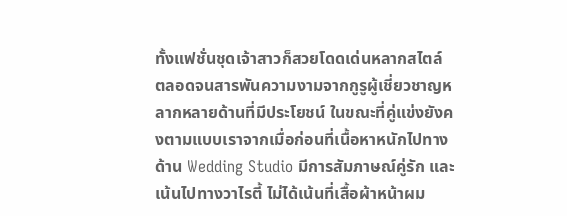ทั้งแฟชั่นชุดเจ้าสาวก็สวยโดดเด่นหลากสไตล์ ตลอดจนสารพันความงามจากกูรูผู้เชี่ยวชาญหลากหลายด้านที่มีประโยชน์ ในขณะที่คู่แข่งยังคงตามแบบเราจากเมื่อก่อนที่เนื้อหาหนักไปทางด้าน Wedding Studio มีการสัมภาษณ์คู่รัก และเน้นไปทางวาไรตี้ ไม่ได้เน้นที่เสื้อผ้าหน้าผม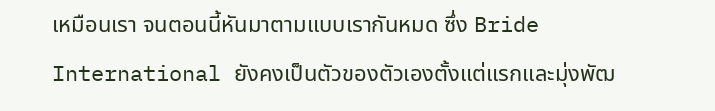เหมือนเรา จนตอนนี้หันมาตามแบบเรากันหมด ซึ่ง Bride International ยังคงเป็นตัวของตัวเองตั้งแต่แรกและมุ่งพัฒ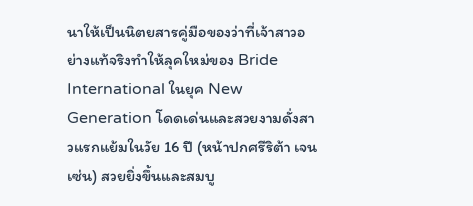นาให้เป็นนิตยสารคู่มือของว่าที่เจ้าสาวอย่างแท้จริงทำให้ลุคใหม่ของ Bride International ในยุค New Generation โดดเด่นและสวยงามดั่งสาวแรกแย้มในวัย 16 ปี (หน้าปกศรีริต้า เจนเซ่น) สวยยิ่งขึ้นและสมบู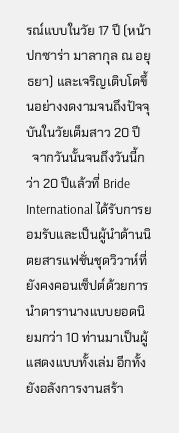รณ์แบบในวัย 17 ปี (หน้าปกซาร่า มาลากุล ณ อยุธยา) และเจริญเติบโตขึ้นอย่างงดงามจนถึงปัจจุบันในวัยเต็มสาว 20 ปี
  จากวันนั้นจนถึงวันนี้กว่า 20 ปีแล้วที่ Bride International ได้รับการยอมรับและเป็นผู้นำด้านนิตยสารแฟชั่นชุดวิวาห์ที่ยังคงคอนเซ็ปต์ด้วยการนำดารานางแบบยอดนิยมกว่า 10 ท่านมาเป็นผู้แสดงแบบทั้งเล่ม อีกทั้งยังอลังการงานสร้า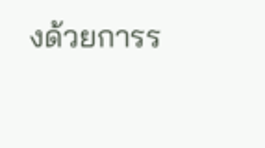งด้วยการร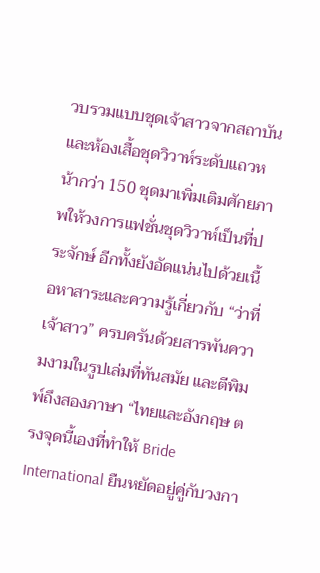วบรวมแบบชุดเจ้าสาวจากสถาบันและห้องเสื้อชุดวิวาห์ระดับแถวหน้ากว่า 150 ชุดมาเพิ่มเติมศักยภาพให้วงการแฟชั่นชุดวิวาห์เป็นที่ประจักษ์ อีกทั้งยังอัดแน่นไปด้วยเนื้อหาสาระและความรู้เกี่ยวกับ “ว่าที่เจ้าสาว” ครบครันด้วยสารพันความงามในรูปเล่มที่ทันสมัย และตีพิมพ์ถึงสองภาษา “ไทยและอังกฤษ ตรงจุดนี้เองที่ทำให้ Bride International ยืนหยัดอยู่คู่กับวงกา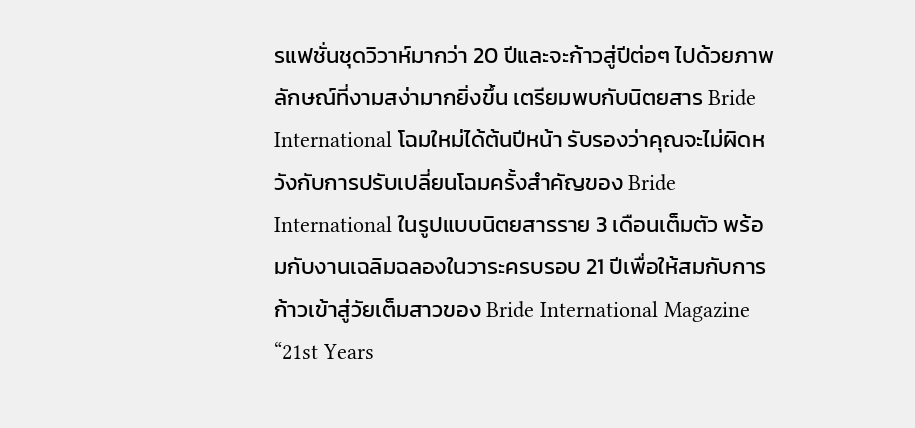รแฟชั่นชุดวิวาห์มากว่า 20 ปีและจะก้าวสู่ปีต่อๆ ไปด้วยภาพลักษณ์ที่งามสง่ามากยิ่งขึ้น เตรียมพบกับนิตยสาร Bride International โฉมใหม่ได้ต้นปีหน้า รับรองว่าคุณจะไม่ผิดหวังกับการปรับเปลี่ยนโฉมครั้งสำคัญของ Bride International ในรูปแบบนิตยสารราย 3 เดือนเต็มตัว พร้อมกับงานเฉลิมฉลองในวาระครบรอบ 21 ปีเพื่อให้สมกับการก้าวเข้าสู่วัยเต็มสาวของ Bride International Magazine “21st Years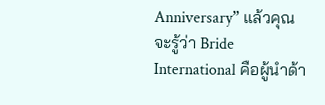Anniversary” แล้วคุณจะรู้ว่า Bride International คือผู้นำด้า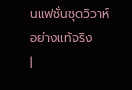นแฟชั่นชุดวิวาห์อย่างแท้จริง
|